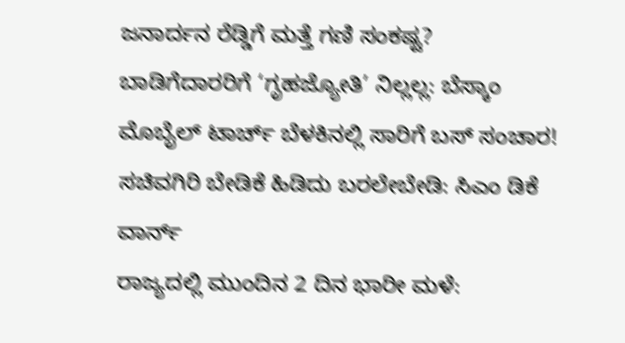ಜನಾರ್ದನ ರೆಡ್ಡಿಗೆ ಮತ್ತೆ ಗಣಿ ಸಂಕಷ್ಟ?
ಬಾಡಿಗೆದಾರರಿಗೆ ‘ಗೃಹಜ್ಯೋತಿ’ ನಿಲ್ಲಲ್ಲ: ಬೆಸ್ಕಾಂ
ಮೊಬೈಲ್ ಟಾರ್ಚ್ ಬೆಳಕಿನಲ್ಲಿ ಸಾರಿಗೆ ಬಸ್ ಸಂಚಾರ!
ಸಚಿವಗಿರಿ ಬೇಡಿಕೆ ಹಿಡಿದು ಬರಲೇಬೇಡಿ: ಸಿಎಂ ಡಿಕೆ ವಾರ್ನ್
ರಾಜ್ಯದಲ್ಲಿ ಮುಂದಿನ 2 ದಿನ ಭಾರೀ ಮಳೆ: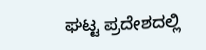ಘಟ್ಟ ಪ್ರದೇಶದಲ್ಲಿ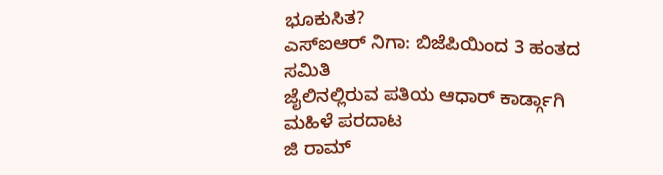ಭೂಕುಸಿತ?
ಎಸ್ಐಆರ್ ನಿಗಾ: ಬಿಜೆಪಿಯಿಂದ 3 ಹಂತದ ಸಮಿತಿ
ಜೈಲಿನಲ್ಲಿರುವ ಪತಿಯ ಆಧಾರ್ ಕಾರ್ಡ್ಗಾಗಿ ಮಹಿಳೆ ಪರದಾಟ
ಜಿ ರಾಮ್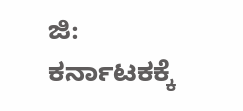ಜಿ: ಕರ್ನಾಟಕಕ್ಕೆ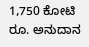1,750 ಕೋಟಿ ರೂ. ಅನುದಾನ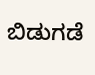ಬಿಡುಗಡೆ